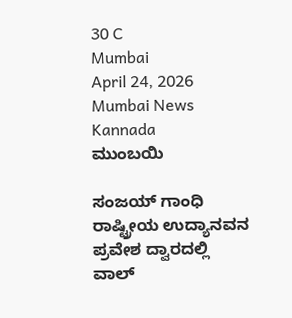30 C
Mumbai
April 24, 2026
Mumbai News Kannada
ಮುಂಬಯಿ

ಸಂಜಯ್ ಗಾಂಧಿ ರಾಷ್ಟ್ರೀಯ ಉದ್ಯಾನವನ ಪ್ರವೇಶ ದ್ವಾರದಲ್ಲಿ ವಾಲ್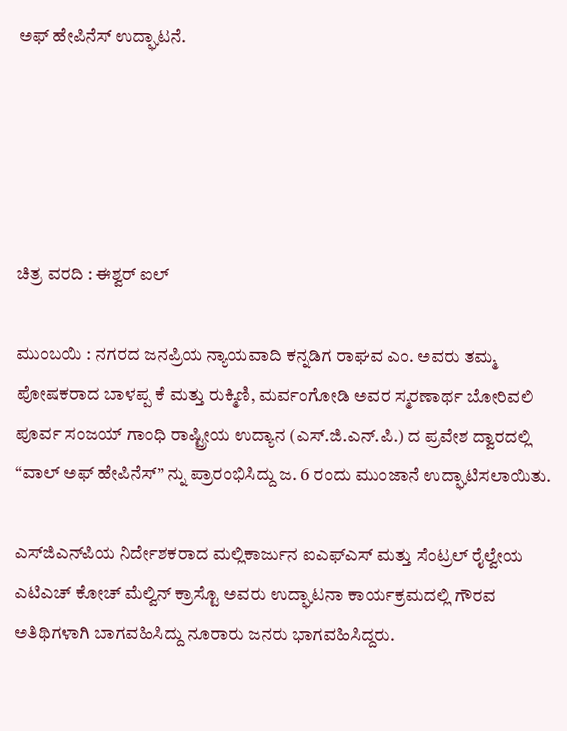ಅಫ್ ಹೇಪಿನೆಸ್ ಉದ್ಘಾಟನೆ.





ಚಿತ್ರ ವರದಿ : ಈಶ್ವರ್ ಐಲ್

ಮುಂಬಯಿ : ನಗರದ ಜನಪ್ರಿಯ ನ್ಯಾಯವಾದಿ ಕನ್ನಡಿಗ ರಾಘವ ಎಂ. ಅವರು ತಮ್ಮ ಪೋಷಕರಾದ ಬಾಳಪ್ಪ ಕೆ ಮತ್ತು ರುಕ್ಮಿಣಿ, ಮರ್ವಂಗೋಡಿ ಅವರ ಸ್ಮರಣಾರ್ಥ ಬೋರಿವಲಿ ಪೂರ್ವ ಸಂಜಯ್ ಗಾಂಧಿ ರಾಷ್ಟ್ರೀಯ ಉದ್ಯಾನ (ಎಸ್‌.ಜಿ.ಎನ್‌.ಪಿ.) ದ ಪ್ರವೇಶ ದ್ವಾರದಲ್ಲಿ “ವಾಲ್ ಅಫ್ ಹೇಪಿನೆಸ್” ನ್ನು ಪ್ರಾರಂಭಿಸಿದ್ದು ಜ. 6 ರಂದು ಮುಂಜಾನೆ ಉದ್ಘಾಟಿಸಲಾಯಿತು.

ಎಸ್‌ಜಿಎನ್‌ಪಿಯ ನಿರ್ದೇಶಕರಾದ ಮಲ್ಲಿಕಾರ್ಜುನ ಐಎಫ್‌ಎಸ್ ಮತ್ತು ಸೆಂಟ್ರಲ್ ರೈಲ್ವೇಯ ಎಟಿಎಚ್ ಕೋಚ್ ಮೆಲ್ವಿನ್ ಕ್ರಾಸ್ಟೊ ಅವರು ಉದ್ಘಾಟನಾ ಕಾರ್ಯಕ್ರಮದಲ್ಲಿ ಗೌರವ ಅತಿಥಿಗಳಾಗಿ ಬಾಗವಹಿಸಿದ್ದು ನೂರಾರು ಜನರು ಭಾಗವಹಿಸಿದ್ದರು.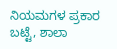ನಿಯಮಗಳ ಪ್ರಕಾರ ಬಟ್ಟೆ, ಶಾಲಾ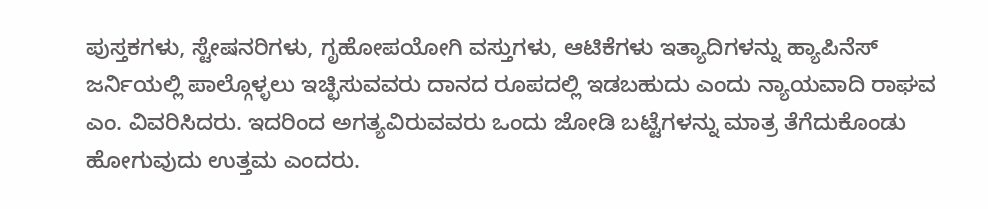ಪುಸ್ತಕಗಳು, ಸ್ಟೇಷನರಿಗಳು, ಗೃಹೋಪಯೋಗಿ ವಸ್ತುಗಳು, ಆಟಿಕೆಗಳು ಇತ್ಯಾದಿಗಳನ್ನು ಹ್ಯಾಪಿನೆಸ್ ಜರ್ನಿಯಲ್ಲಿ ಪಾಲ್ಗೊಳ್ಳಲು ಇಚ್ಛಿಸುವವರು ದಾನದ ರೂಪದಲ್ಲಿ ಇಡಬಹುದು ಎಂದು ನ್ಯಾಯವಾದಿ ರಾಘವ ಎಂ. ವಿವರಿಸಿದರು. ಇದರಿಂದ ಅಗತ್ಯವಿರುವವರು ಒಂದು ಜೋಡಿ ಬಟ್ಟೆಗಳನ್ನು ಮಾತ್ರ ತೆಗೆದುಕೊಂಡು ಹೋಗುವುದು ಉತ್ತಮ ಎಂದರು.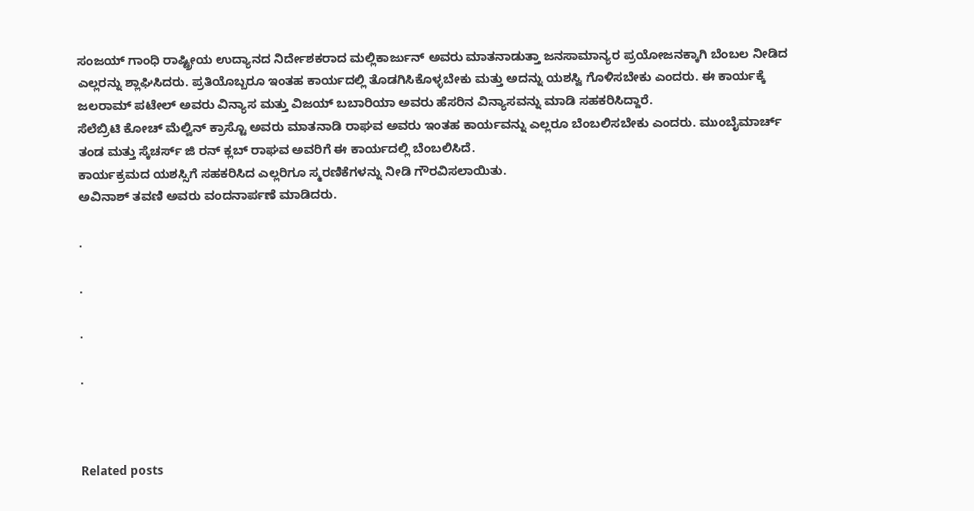ಸಂಜಯ್ ಗಾಂಧಿ ರಾಷ್ಟ್ರೀಯ ಉದ್ಯಾನದ ನಿರ್ದೇಶಕರಾದ ಮಲ್ಲಿಕಾರ್ಜುನ್ ಅವರು ಮಾತನಾಡುತ್ತಾ ಜನಸಾಮಾನ್ಯರ ಪ್ರಯೋಜನಕ್ಕಾಗಿ ಬೆಂಬಲ ನೀಡಿದ ಎಲ್ಲರನ್ನು ಶ್ಲಾಘಿಸಿದರು. ಪ್ರತಿಯೊಬ್ಬರೂ ಇಂತಹ ಕಾರ್ಯದಲ್ಲಿ ತೊಡಗಿಸಿಕೊಳ್ಳಬೇಕು ಮತ್ತು ಅದನ್ನು ಯಶಸ್ವಿ ಗೊಳಿಸಬೇಕು ಎಂದರು. ಈ ಕಾರ್ಯಕ್ಕೆ ಜಲರಾಮ್ ಪಟೇಲ್ ಅವರು ವಿನ್ಯಾಸ ಮತ್ತು ವಿಜಯ್ ಬಬಾರಿಯಾ ಅವರು ಹೆಸರಿನ ವಿನ್ಯಾಸವನ್ನು ಮಾಡಿ ಸಹಕರಿಸಿದ್ದಾರೆ.
ಸೆಲೆಬ್ರಿಟಿ ಕೋಚ್ ಮೆಲ್ವಿನ್ ಕ್ರಾಸ್ಟೊ ಅವರು ಮಾತನಾಡಿ ರಾಘವ ಅವರು ಇಂತಹ ಕಾರ್ಯವನ್ನು ಎಲ್ಲರೂ ಬೆಂಬಲಿಸಬೇಕು ಎಂದರು. ಮುಂಬೈಮಾರ್ಚ್ ತಂಡ ಮತ್ತು ಸ್ಕೆಚರ್ಸ್ ಜಿ ರನ್ ಕ್ಲಬ್ ರಾಘವ ಅವರಿಗೆ ಈ ಕಾರ್ಯದಲ್ಲಿ ಬೆಂಬಲಿಸಿದೆ.
ಕಾರ್ಯಕ್ರಮದ ಯಶಸ್ಸಿಗೆ ಸಹಕರಿಸಿದ ಎಲ್ಲರಿಗೂ ಸ್ಮರಣಿಕೆಗಳನ್ನು ನೀಡಿ ಗೌರವಿಸಲಾಯಿತು.
ಅವಿನಾಶ್ ತವಣಿ ಅವರು ವಂದನಾರ್ಪಣೆ ಮಾಡಿದರು.

.

.

.

.



Related posts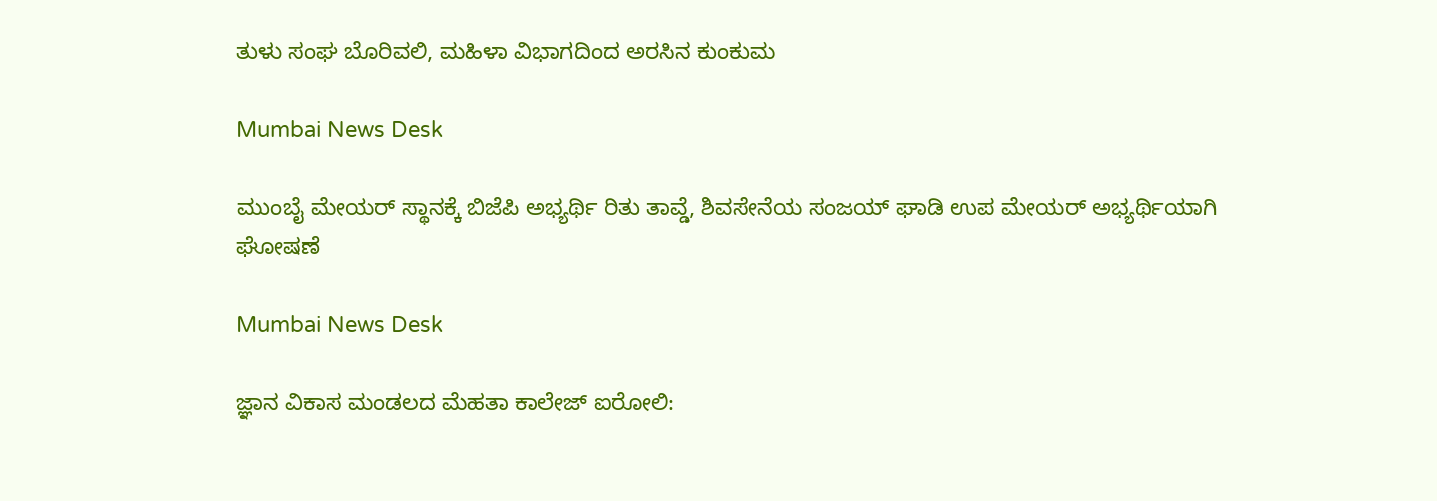ತುಳು ಸಂಘ ಬೊರಿವಲಿ, ಮಹಿಳಾ ವಿಭಾಗದಿಂದ ಅರಸಿನ ಕುಂಕುಮ

Mumbai News Desk

ಮುಂಬೈ ಮೇಯರ್ ಸ್ಥಾನಕ್ಕೆ ಬಿಜೆಪಿ ಅಭ್ಯರ್ಥಿ ರಿತು ತಾವ್ಡೆ, ಶಿವಸೇನೆಯ ಸಂಜಯ್ ಘಾಡಿ ಉಪ ಮೇಯರ್ ಅಭ್ಯರ್ಥಿಯಾಗಿ ಘೋಷಣೆ

Mumbai News Desk

ಜ್ಞಾನ ವಿಕಾಸ ಮಂಡಲದ ಮೆಹತಾ ಕಾಲೇಜ್ ಐರೋಲಿ: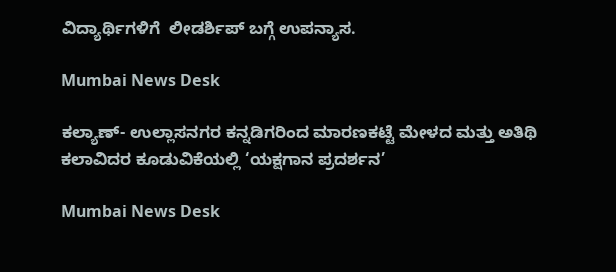ವಿದ್ಯಾರ್ಥಿಗಳಿಗೆ  ಲೀಡರ್ಶಿಪ್ ಬಗ್ಗೆ ಉಪನ್ಯಾಸ.

Mumbai News Desk

ಕಲ್ಯಾಣ್- ಉಲ್ಲಾಸನಗರ ಕನ್ನಡಿಗರಿಂದ ಮಾರಣಕಟ್ಟೆ ಮೇಳದ ಮತ್ತು ಅತಿಥಿ ಕಲಾವಿದರ ಕೂಡುವಿಕೆಯಲ್ಲಿ ‘ಯಕ್ಷಗಾನ ಪ್ರದರ್ಶನ’

Mumbai News Desk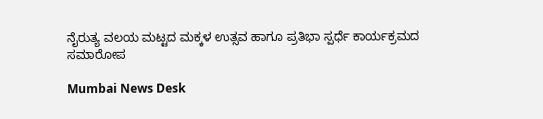ನೈರುತ್ಯ ವಲಯ ಮಟ್ಟದ ಮಕ್ಕಳ ಉತ್ಸವ ಹಾಗೂ ಪ್ರತಿಭಾ ಸ್ಪರ್ಧೆ ಕಾರ್ಯಕ್ರಮದ ಸಮಾರೋಪ

Mumbai News Desk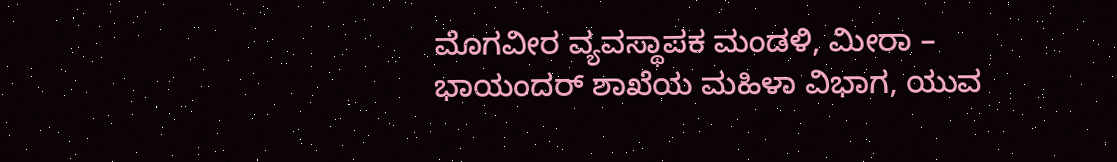ಮೊಗವೀರ ವ್ಯವಸ್ಥಾಪಕ ಮಂಡಳಿ, ಮೀರಾ – ಭಾಯಂದರ್ ಶಾಖೆಯ ಮಹಿಳಾ ವಿಭಾಗ, ಯುವ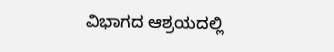ವಿಭಾಗದ ಆಶ್ರಯದಲ್ಲಿ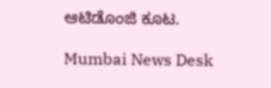ಆಟಿಡೊಂಜಿ ಕೂಟ.

Mumbai News Desk